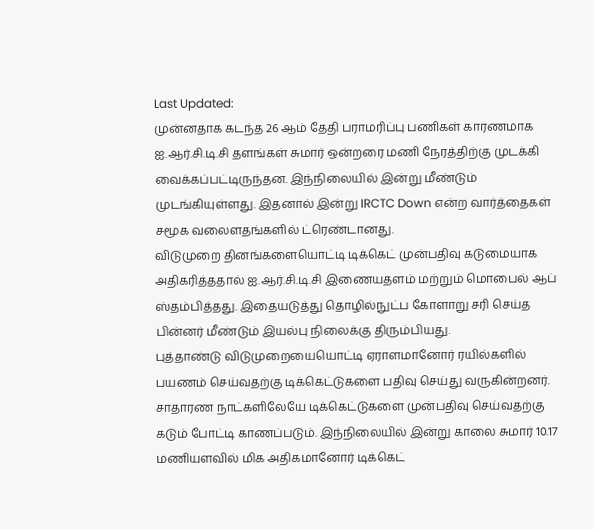Last Updated:
முன்னதாக கடந்த 26 ஆம் தேதி பராமரிப்பு பணிகள் காரணமாக ஐ.ஆர்.சி.டி.சி தளங்கள் சுமார் ஒன்றரை மணி நேரத்திற்கு முடக்கி வைக்கப்பட்டிருந்தன. இந்நிலையில் இன்று மீண்டும் முடங்கியுள்ளது. இதனால் இன்று IRCTC Down என்ற வார்த்தைகள் சமூக வலைளதங்களில் ட்ரெண்டானது.
விடுமுறை தினங்களையொட்டி டிக்கெட் முன்பதிவு கடுமையாக அதிகரித்ததால் ஐ.ஆர்.சி.டி.சி இணையதளம் மற்றும் மொபைல் ஆப் ஸ்தம்பித்தது. இதையடுத்து தொழில்நுட்ப கோளாறு சரி செய்த பின்னர் மீண்டும் இயல்பு நிலைக்கு திரும்பியது.
புத்தாண்டு விடுமுறையையொட்டி ஏராளமானோர் ரயில்களில் பயணம் செய்வதற்கு டிக்கெட்டுகளை பதிவு செய்து வருகின்றனர். சாதாரண நாட்களிலேயே டிக்கெட்டுகளை முன்பதிவு செய்வதற்கு கடும் போட்டி காணப்படும். இந்நிலையில் இன்று காலை சுமார் 10.17 மணியளவில் மிக அதிகமானோர் டிக்கெட்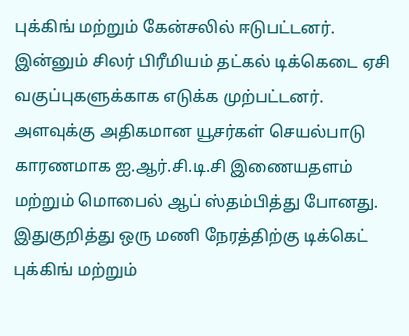புக்கிங் மற்றும் கேன்சலில் ஈடுபட்டனர்.
இன்னும் சிலர் பிரீமியம் தட்கல் டிக்கெடை ஏசி வகுப்புகளுக்காக எடுக்க முற்பட்டனர். அளவுக்கு அதிகமான யூசர்கள் செயல்பாடு காரணமாக ஐ.ஆர்.சி.டி.சி இணையதளம் மற்றும் மொபைல் ஆப் ஸ்தம்பித்து போனது. இதுகுறித்து ஒரு மணி நேரத்திற்கு டிக்கெட் புக்கிங் மற்றும்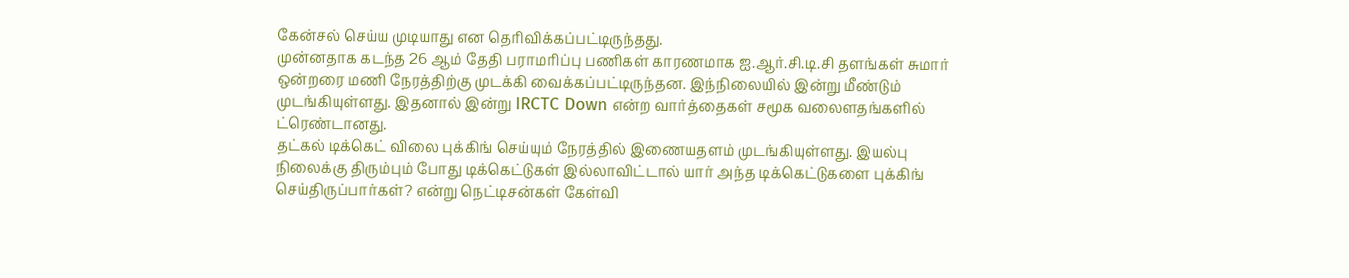கேன்சல் செய்ய முடியாது என தெரிவிக்கப்பட்டிருந்தது.
முன்னதாக கடந்த 26 ஆம் தேதி பராமரிப்பு பணிகள் காரணமாக ஐ.ஆர்.சி.டி.சி தளங்கள் சுமார் ஒன்றரை மணி நேரத்திற்கு முடக்கி வைக்கப்பட்டிருந்தன. இந்நிலையில் இன்று மீண்டும் முடங்கியுள்ளது. இதனால் இன்று IRCTC Down என்ற வார்த்தைகள் சமூக வலைளதங்களில் ட்ரெண்டானது.
தட்கல் டிக்கெட் விலை புக்கிங் செய்யும் நேரத்தில் இணையதளம் முடங்கியுள்ளது. இயல்பு நிலைக்கு திரும்பும் போது டிக்கெட்டுகள் இல்லாவிட்டால் யார் அந்த டிக்கெட்டுகளை புக்கிங் செய்திருப்பார்கள்? என்று நெட்டிசன்கள் கேள்வி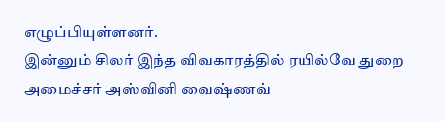எழுப்பியுள்ளனர்.
இன்னும் சிலர் இந்த விவகாரத்தில் ரயில்வே துறை அமைச்சர் அஸ்வினி வைஷ்ணவ்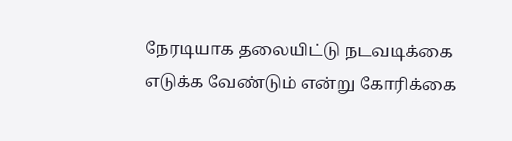நேரடியாக தலையிட்டு நடவடிக்கை எடுக்க வேண்டும் என்று கோரிக்கை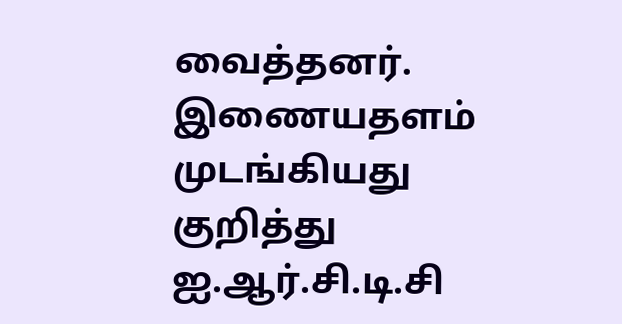வைத்தனர். இணையதளம் முடங்கியது குறித்து ஐ.ஆர்.சி.டி.சி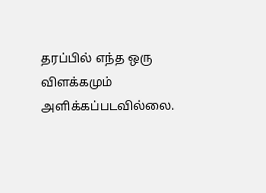தரப்பில் எந்த ஒரு விளக்கமும் அளிக்கப்படவில்லை.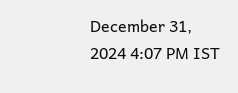December 31, 2024 4:07 PM IST